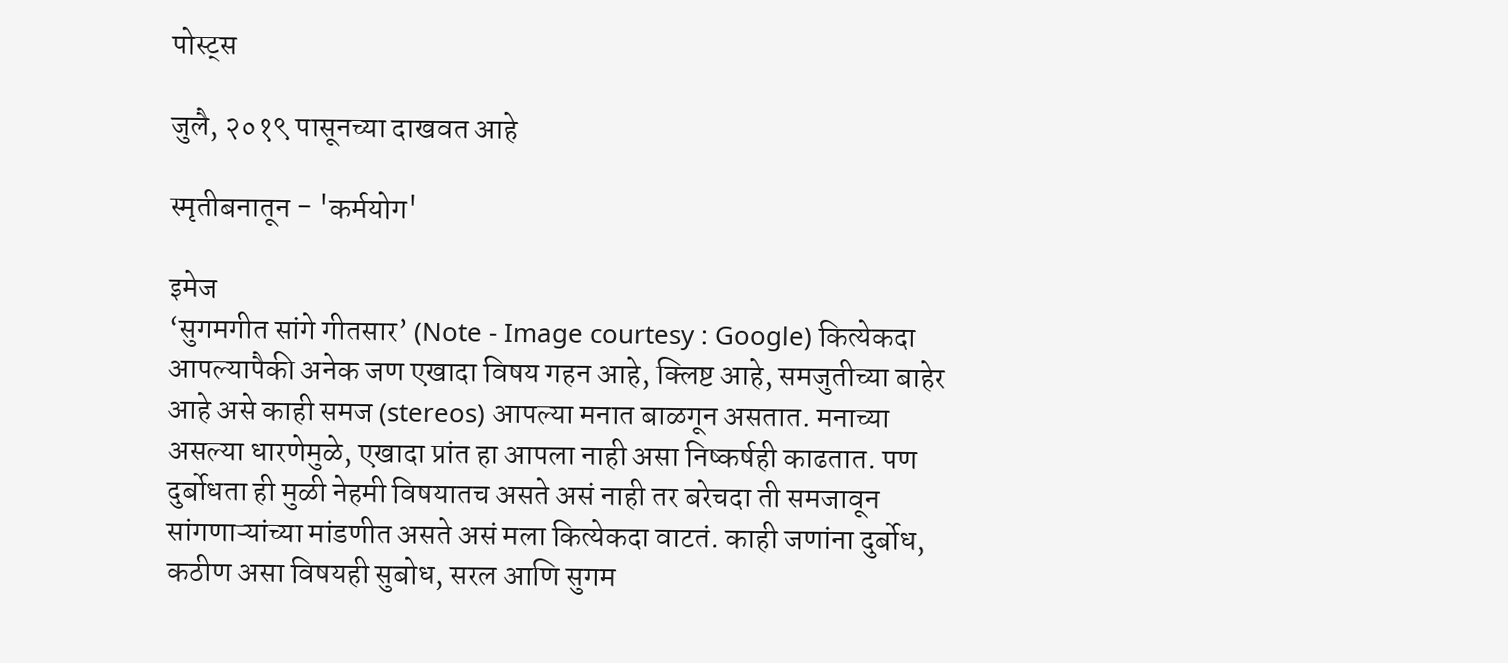पोस्ट्स

जुलै, २०१९ पासूनच्या दाखवत आहे

स्मृतीबनातून - 'कर्मयोग'

इमेज
‘सुगमगीत सांगे गीतसार’ (Note - Image courtesy : Google) कित्येकदा आपल्यापैकी अनेक जण एखादा विषय गहन आहे, क्लिष्ट आहे, समजुतीच्या बाहेर आहे असे काही समज (stereos) आपल्या मनात बाळगून असतात. मनाच्या असल्या धारणेमुळे, एखादा प्रांत हा आपला नाही असा निष्कर्षही काढतात. पण दुर्बोधता ही मुळी नेहमी विषयातच असते असं नाही तर बरेचदा ती समजावून सांगणाऱ्यांच्या मांडणीत असते असं मला कित्येकदा वाटतं. काही जणांना दुर्बोध, कठीण असा विषयही सुबोध, सरल आणि सुगम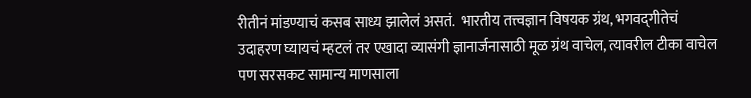रीतीनं मांडण्याचं कसब साध्य झालेलं असतं.  भारतीय तत्त्वज्ञान विषयक ग्रंथ, भगवद्‌गीतेचं उदाहरण घ्यायचं म्हटलं तर एखादा व्यासंगी ज्ञानार्जनासाठी मूळ ग्रंथ वाचेल, त्यावरील टीका वाचेल पण सरसकट सामान्य माणसाला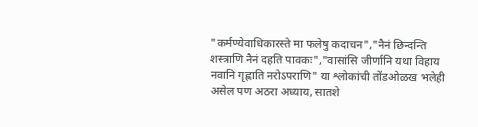"कर्मण्येवाधिकारस्ते मा फलेषु कदाचन","नैनं छिन्दन्ति शस्त्राणि नैनं दहति पावकः","वासांसि जीर्णानि यथा विहाय नवानि गृह्णाति नरोऽपराणि" या श्लोकांची तोंडओळख भलेही असेल पण अठरा अध्याय, सातशे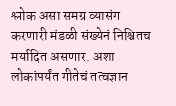श्लोक असा समग्र व्यासंग करणारी मंडळी संख्येनं निश्चितच मर्यादित असणार. अशा लोकांपर्यंत गीतेचं तत्वज्ञान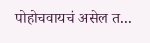पोहोचवायचं असेल त...